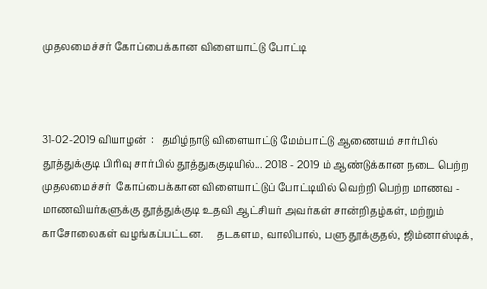முதலமைச்சர் கோப்பைக்கான விளையாட்டு போட்டி



31-02-2019 வியாழன்  :   தமிழ்நாடு விளையாட்டு மேம்பாட்டு ஆணையம் சார்பில் தூத்துக்குடி பிரிவு சார்பில் தூத்துககுடியில்... 2018 - 2019 ம் ஆண்டுக்கான நடை பெற்ற முதலமைச்சர்  கோப்பைக்கான விளையாட்டுப் போட்டியில் வெற்றி பெற்ற மாணவ - மாணவியர்களுக்கு தூத்துக்குடி உதவி ஆட்சியர் அவர்கள் சான்றிதழ்கள், மற்றும் காசோலைகள் வழங்கப்பட்டன.     தடகளம, வாலிபால், பளு தூக்குதல், ஜிம்னாஸ்டிக்,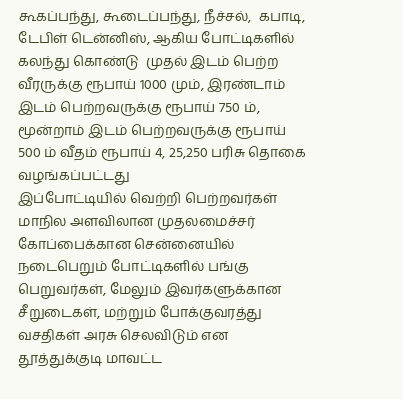கூகப்பந்து, கூடைப்பந்து, நீச்சல்,  கபாடி, டேபிள் டென்னிஸ், ஆகிய போட்டிகளில்    கலந்து கொண்டு  முதல் இடம் பெற்ற வீரருக்கு ரூபாய் 1000 மும், இரண்டாம் இடம் பெற்றவருக்கு ரூபாய் 750 ம், மூன்றாம் இடம் பெற்றவருக்கு ரூபாய் 500 ம் வீதம் ரூபாய் 4, 25,250 பரிசு தொகை வழங்கப்பட்டது                                இப்போட்டியில் வெற்றி பெற்றவர்கள் மாநில அளவிலான முதலமைச்சர் கோப்பைக்கான சென்னையில் நடைபெறும் போட்டிகளில் பங்கு பெறுவர்கள், மேலும் இவர்களுக்கான சீறுடைகள், மற்றும் போக்குவரத்து வசதிகள் அரசு செலவிடும் என தூத்துக்குடி மாவட்ட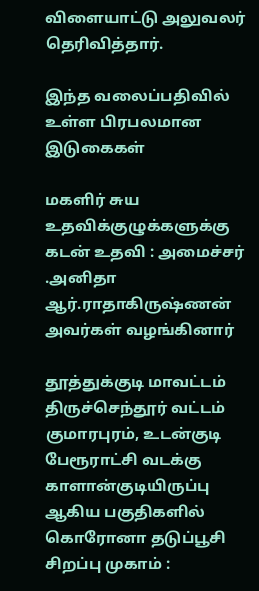விளையாட்டு அலுவலர் தெரிவித்தார்.

இந்த வலைப்பதிவில் உள்ள பிரபலமான இடுகைகள்

மகளிர் சுய உதவிக்குழுக்களுக்கு கடன் உதவி : அமைச்சர் .அனிதா ஆர்.ராதாகிருஷ்ணன் அவர்கள் வழங்கினார்

தூத்துக்குடி மாவட்டம் திருச்செந்தூர் வட்டம் குமாரபுரம், உடன்குடி பேரூராட்சி வடக்கு காளான்குடியிருப்பு ஆகிய பகுதிகளில் கொரோனா தடுப்பூசி சிறப்பு முகாம் :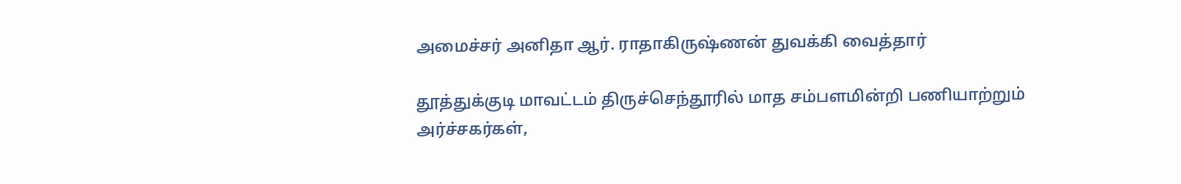அமைச்சர் அனிதா ஆர். ராதாகிருஷ்ணன் துவக்கி வைத்தார்

தூத்துக்குடி மாவட்டம் திருச்செந்தூரில் மாத சம்பளமின்றி பணியாற்றும் அர்ச்சகர்கள்,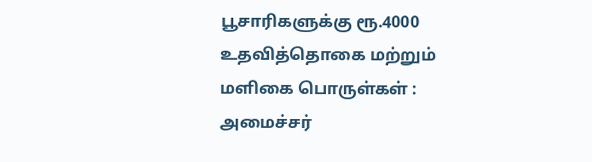பூசாரிகளுக்கு ரூ.4000 உதவித்தொகை மற்றும் மளிகை பொருள்கள் : அமைச்சர்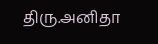திரு.அனிதா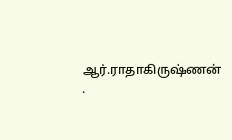ஆர்.ராதாகிருஷ்ணன் .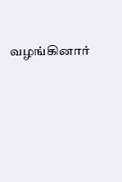வழங்கினார்